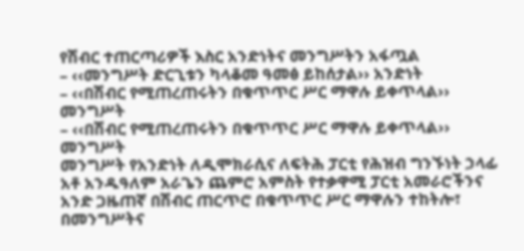የሽብር ተጠርጣሪዎች እስር አንድነትና መንግሥትን አፋጧል
– ‹‹መንግሥት ድርጊቱን ካላቆመ ዓመፅ ይከሰታል›› አንድነት
– ‹‹በሽብር የሚጠረጠሩትን በቁጥጥር ሥር ማዋሉ ይቀጥላል›› መንግሥት
– ‹‹በሽብር የሚጠረጠሩትን በቁጥጥር ሥር ማዋሉ ይቀጥላል›› መንግሥት
መንግሥት የአንድነት ለዲሞክራሲና ለፍትሕ ፓርቲ የሕዝብ ግንኙነት ኃላፊ አቶ አንዱዓለም አራጌን ጨምሮ አምስት የተቃዋሚ ፓርቲ አመራሮችንና አንድ ጋዜጠኛ በሽብር ጠርጥሮ በቁጥጥር ሥር ማዋሉን ተከትሎ፣ በመንግሥትና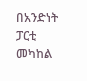በአንድነት ፓርቲ መካከል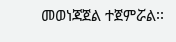መወነጃጀል ተጀምሯል፡፡